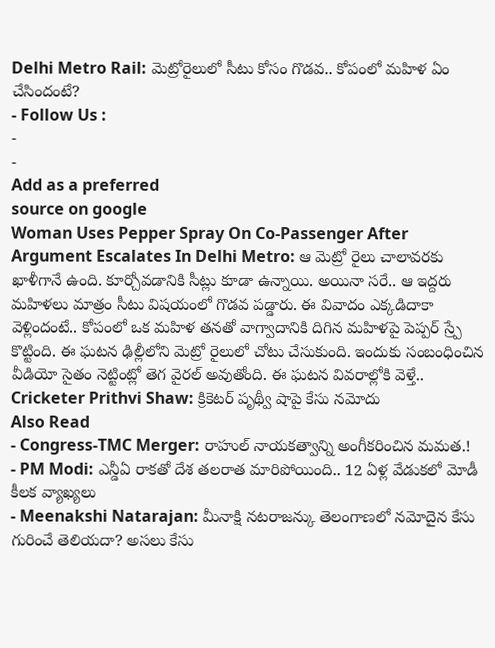Delhi Metro Rail: మెట్రోరైలులో సీటు కోసం గొడవ.. కోపంలో మహిళ ఏం చేసిందంటే?
- Follow Us :
-
-
Add as a preferred
source on google
Woman Uses Pepper Spray On Co-Passenger After Argument Escalates In Delhi Metro: ఆ మెట్రో రైలు చాలావరకు ఖాళీగానే ఉంది. కూర్చోవడానికి సీట్లు కూడా ఉన్నాయి. అయినా సరే.. ఆ ఇద్దరు మహిళలు మాత్రం సీటు విషయంలో గొడవ పడ్డారు. ఈ వివాదం ఎక్కడిదాకా వెళ్లిందంటే.. కోపంలో ఒక మహిళ తనతో వాగ్వాదానికి దిగిన మహిళపై పెప్పర్ స్ర్పే కొట్టింది. ఈ ఘటన ఢిల్లీలోని మెట్రో రైలులో చోటు చేసుకుంది. ఇందుకు సంబంధించిన వీడియో సైతం నెట్టింట్లో తెగ వైరల్ అవుతోంది. ఈ ఘటన వివరాల్లోకి వెళ్తే..
Cricketer Prithvi Shaw: క్రికెటర్ పృథ్వీ షాపై కేసు నమోదు
Also Read
- Congress-TMC Merger: రాహుల్ నాయకత్వాన్ని అంగీకరించిన మమత.!
- PM Modi: ఎన్డీఏ రాకతో దేశ తలరాత మారిపోయింది.. 12 ఏళ్ల వేడుకలో మోడీ కీలక వ్యాఖ్యలు
- Meenakshi Natarajan: మీనాక్షి నటరాజన్కు తెలంగాణలో నమోదైన కేసు గురించే తెలియదా? అసలు కేసు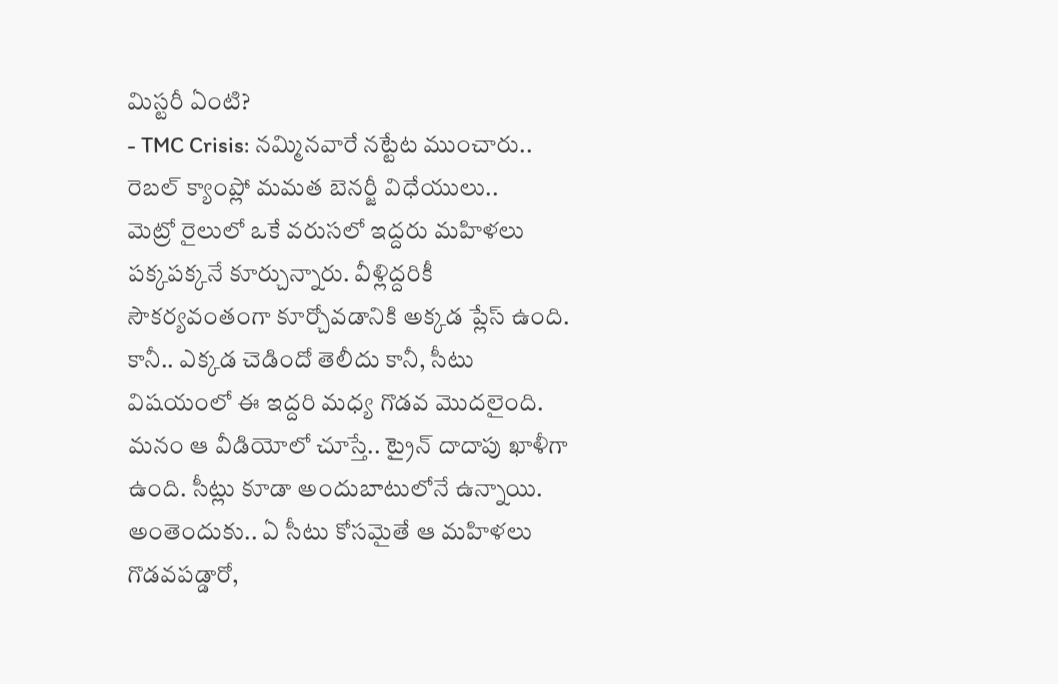మిస్టరీ ఏంటి?
- TMC Crisis: నమ్మినవారే నట్టేట ముంచారు.. రెబల్ క్యాంప్లో మమత బెనర్జీ విధేయులు..
మెట్రో రైలులో ఒకే వరుసలో ఇద్దరు మహిళలు పక్కపక్కనే కూర్చున్నారు. వీళ్లిద్దరికీ సౌకర్యవంతంగా కూర్చోవడానికి అక్కడ ప్లేస్ ఉంది. కానీ.. ఎక్కడ చెడిందో తెలీదు కానీ, సీటు విషయంలో ఈ ఇద్దరి మధ్య గొడవ మొదలైంది. మనం ఆ వీడియోలో చూస్తే.. ట్రైన్ దాదాపు ఖాళీగా ఉంది. సీట్లు కూడా అందుబాటులోనే ఉన్నాయి. అంతెందుకు.. ఏ సీటు కోసమైతే ఆ మహిళలు గొడవపడ్డారో,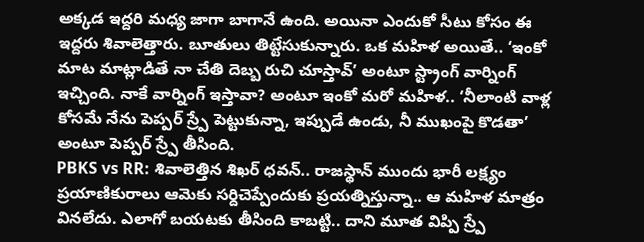అక్కడ ఇద్దరి మధ్య జాగా బాగానే ఉంది. అయినా ఎందుకో సీటు కోసం ఈ ఇద్దరు శివాలెత్తారు. బూతులు తిట్టేసుకున్నారు. ఒక మహిళ అయితే.. ‘ఇంకో మాట మాట్లాడితే నా చేతి దెబ్బ రుచి చూస్తావ్’ అంటూ స్ట్రాంగ్ వార్నింగ్ ఇచ్చింది. నాకే వార్నింగ్ ఇస్తావా? అంటూ ఇంకో మరో మహిళ.. ‘నీలాంటి వాళ్ల కోసమే నేను పెప్పర్ స్ర్పే పెట్టుకున్నా, ఇప్పుడే ఉండు, నీ ముఖంపై కొడతా’ అంటూ పెప్పర్ స్ర్పే తీసింది.
PBKS vs RR: శివాలెత్తిన శిఖర్ ధవన్.. రాజస్థాన్ ముందు భారీ లక్ష్యం
ప్రయాణికురాలు ఆమెకు సర్దిచెప్పేందుకు ప్రయత్నిస్తున్నా.. ఆ మహిళ మాత్రం వినలేదు. ఎలాగో బయటకు తీసింది కాబట్టి.. దాని మూత విప్పి స్ర్పే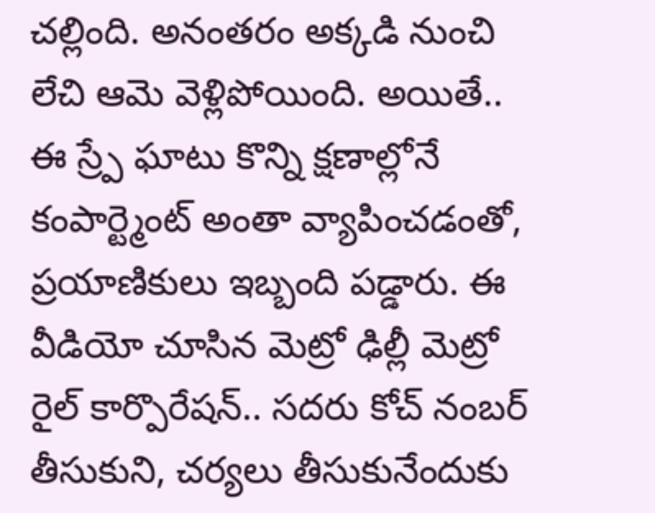చల్లింది. అనంతరం అక్కడి నుంచి లేచి ఆమె వెళ్లిపోయింది. అయితే.. ఈ స్ర్పే ఘాటు కొన్ని క్షణాల్లోనే కంపార్ట్మెంట్ అంతా వ్యాపించడంతో, ప్రయాణికులు ఇబ్బంది పడ్డారు. ఈ వీడియో చూసిన మెట్రో ఢిల్లీ మెట్రో రైల్ కార్పొరేషన్.. సదరు కోచ్ నంబర్ తీసుకుని, చర్యలు తీసుకునేందుకు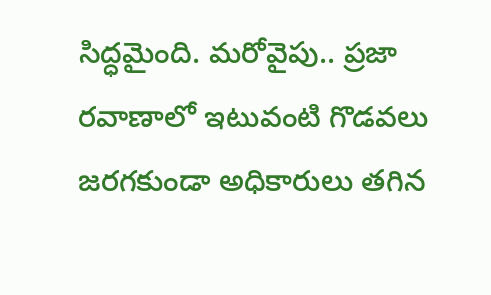సిద్ధమైంది. మరోవైపు.. ప్రజా రవాణాలో ఇటువంటి గొడవలు జరగకుండా అధికారులు తగిన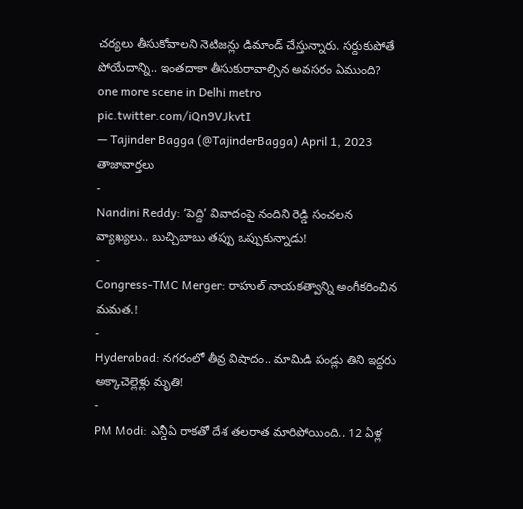చర్యలు తీసుకోవాలని నెటిజన్లు డిమాండ్ చేస్తున్నారు. సర్దుకుపోతే పోయేదాన్ని.. ఇంతదాకా తీసుకురావాల్సిన అవసరం ఏముంది?
one more scene in Delhi metro pic.twitter.com/iQn9VJkvtI
— Tajinder Bagga (@TajinderBagga) April 1, 2023
తాజావార్తలు
-
Nandini Reddy: ‘పెద్ది’ వివాదంపై నందిని రెడ్డి సంచలన వ్యాఖ్యలు.. బుచ్చిబాబు తప్పు ఒప్పుకున్నాడు!
-
Congress-TMC Merger: రాహుల్ నాయకత్వాన్ని అంగీకరించిన మమత.!
-
Hyderabad: నగరంలో తీవ్ర విషాదం.. మామిడి పండ్లు తిని ఇద్దరు అక్కాచెల్లెళ్లు మృతి!
-
PM Modi: ఎన్డీఏ రాకతో దేశ తలరాత మారిపోయింది.. 12 ఏళ్ల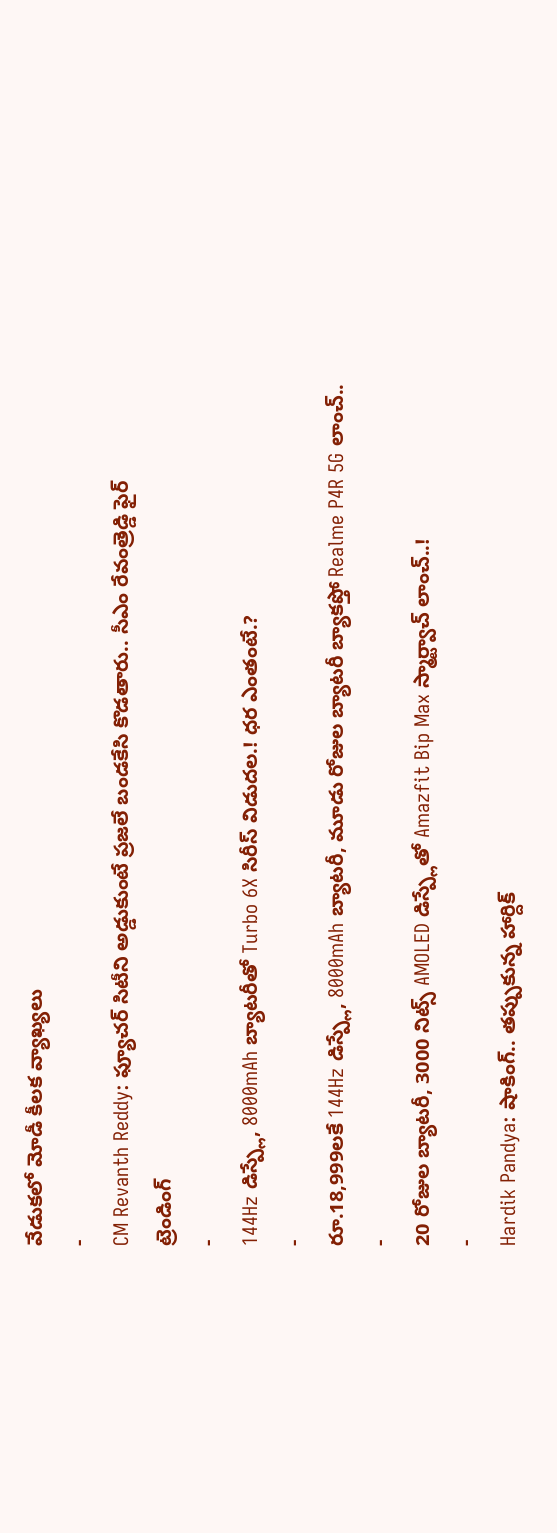వేడుకలో మోడీ కీలక వ్యాఖ్యలు
-
CM Revanth Reddy: ఫ్యూచర్ సిటీని అడ్డుకుంటే ప్రజలే బండకేసి కొడతారు.. సీఎం రేవంత్రెడ్డి ఫైర్
ట్రెండింగ్
-
144Hz డిస్ప్లే, 8000mAh బ్యాటరీతో Turbo 6X సిరీస్ విడుదల.! ధర ఎంతంటే.?
-
రూ.18,999లకే 144Hz డిస్ప్లే, 8000mAh బ్యాటరీ, మూడు రోజుల బ్యాటరీ బ్యాకప్తో Realme P4R 5G లాంచ్..
-
20 రోజుల బ్యాటరీ, 3000 నిట్స్ AMOLED డిస్ప్లేతో Amazfit Bip Max స్మార్ట్వాచ్ లాంచ్..!
-
Hardik Pandya: షాకింగ్.. తప్పుకున్న హార్దిక్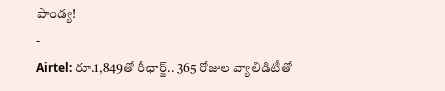పాండ్య!
-
Airtel: రూ.1,849తో రీఛార్జ్.. 365 రోజుల వ్యాలిడిటీతో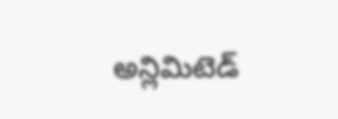అన్లిమిటెడ్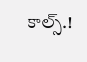కాల్స్.!